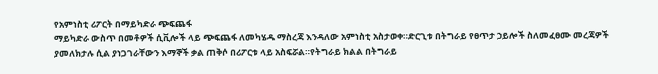የአምነስቲ ሪፖርት በማይካድራ ጭፍጨፋ
ማይካድራ ውስጥ በመቶዎች ሲቪሎች ላይ ጭፍጨፋ ለመካሄዱ ማስረጃ እንዳለው አምነስቲ አስታወቀ።ድርጊቱ በትግራይ የፀጥታ ኃይሎች ስለመፈፀሙ መረጃዎች ያመለክታሉ ሲል ያነጋገራቸውን እማኞች ቃል ጠቅሶ በሪፖርቱ ላይ አስፍሯል።የትግራይ ክልል በትግራይ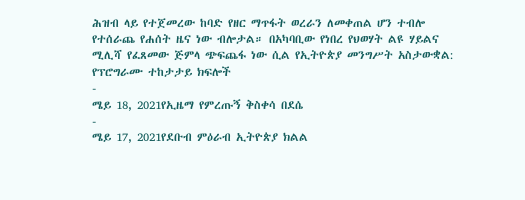ሕዝብ ላይ የተጀመረው ከባድ የዘር ማጥፋት ወረራን ለመቀጠል ሆን ተብሎ የተሰራጨ የሐሰት ዜና ነው ብሎታል። በአካባቢው የነበረ የህወሃት ልዩ ሃይልና ሚሊሻ የፈጸመው ጅምላ ጭፍጨፋ ነው ሲል የኢትዮጵያ መንግሥት አስታውቋል:
የፕሮግራሙ ተከታታይ ክፍሎች
-
ሜይ 18, 2021የኢዜማ የምረጡኝ ቅስቀሳ በደሴ
-
ሜይ 17, 2021የደቡብ ምዕራብ ኢትዮጵያ ክልል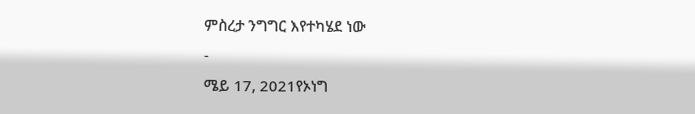ምስረታ ንግግር እየተካሄደ ነው
-
ሜይ 17, 2021የኦነግ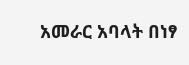አመራር አባላት በነፃ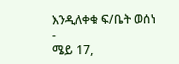እንዲለቀቁ ፍ/ቤት ወሰነ
-
ሜይ 17,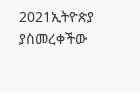2021ኢትዮጵያ ያስመረቀችው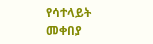የሳተላይት መቀበያ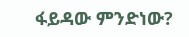ፋይዳው ምንድነው?